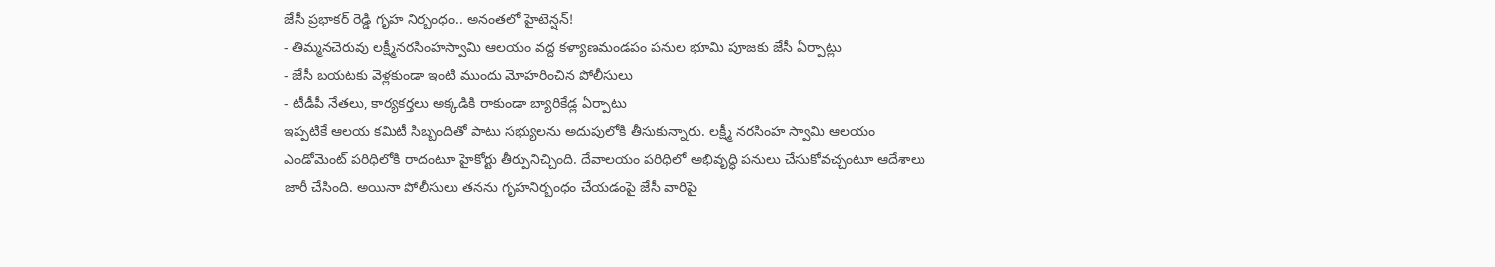జేసీ ప్రభాకర్ రెడ్డి గృహ నిర్బంధం.. అనంతలో హైటెన్షన్!
- తిమ్మనచెరువు లక్ష్మీనరసింహస్వామి ఆలయం వద్ద కళ్యాణమండపం పనుల భూమి పూజకు జేసీ ఏర్పాట్లు
- జేసీ బయటకు వెళ్లకుండా ఇంటి ముందు మోహరించిన పోలీసులు
- టీడీపీ నేతలు, కార్యకర్తలు అక్కడికి రాకుండా బ్యారికేడ్ల ఏర్పాటు
ఇప్పటికే ఆలయ కమిటీ సిబ్బందితో పాటు సభ్యులను అదుపులోకి తీసుకున్నారు. లక్ష్మీ నరసింహ స్వామి ఆలయం ఎండోమెంట్ పరిధిలోకి రాదంటూ హైకోర్టు తీర్పునిచ్చింది. దేవాలయం పరిధిలో అభివృద్ధి పనులు చేసుకోవచ్చంటూ ఆదేశాలు జారీ చేసింది. అయినా పోలీసులు తనను గృహనిర్బంధం చేయడంపై జేసీ వారిపై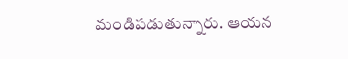మండిపడుతున్నారు. ఆయన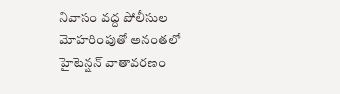నివాసం వద్ద పోలీసుల మోహరింపుతో అనంతలో హైటెన్షన్ వాతావరణం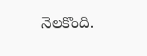నెలకొంది.